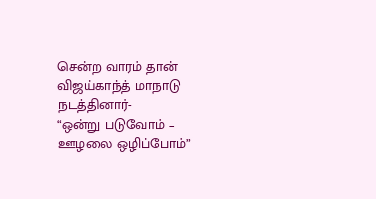சென்ற வாரம் தான் விஜய்காந்த் மாநாடு நடத்தினார்-
“ஒன்று படுவோம் – ஊழலை ஒழிப்போம்”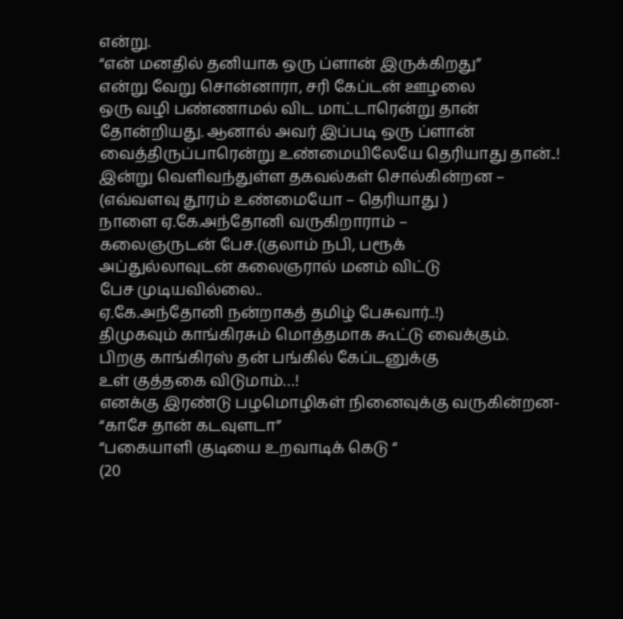என்று.
“என் மனதில் தனியாக ஒரு ப்ளான் இருக்கிறது”
என்று வேறு சொன்னாரா, சரி கேப்டன் ஊழலை
ஒரு வழி பண்ணாமல் விட மாட்டாரென்று தான்
தோன்றியது. ஆனால் அவர் இப்படி ஒரு ப்ளான்
வைத்திருப்பாரென்று உண்மையிலேயே தெரியாது தான்..!
இன்று வெளிவந்துள்ள தகவல்கள் சொல்கின்றன –
(எவ்வளவு தூரம் உண்மையோ – தெரியாது )
நாளை ஏ.கே.அந்தோனி வருகிறாராம் –
கலைஞருடன் பேச.(குலாம் நபி, பரூக்
அப்துல்லாவுடன் கலைஞரால் மனம் விட்டு
பேச முடியவில்லை..
ஏ.கே.அந்தோனி நன்றாகத் தமிழ் பேசுவார்..!)
திமுகவும் காங்கிரசும் மொத்தமாக கூட்டு வைக்கும்.
பிறகு காங்கிரஸ் தன் பங்கில் கேப்டனுக்கு
உள் குத்தகை விடுமாம்…!
எனக்கு இரண்டு பழமொழிகள் நினைவுக்கு வருகின்றன-
“காசே தான் கடவுளடா”
“பகையாளி குடியை உறவாடிக் கெடு “
(20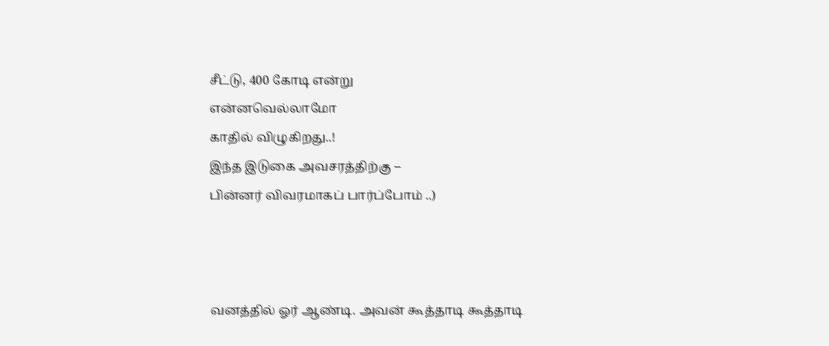சீட்டு, 400 கோடி என்று
என்னவெல்லாமோ
காதில் விழுகிறது..!
இந்த இடுகை அவசரத்திற்கு –
பின்னர் விவரமாகப் பார்ப்போம் ..)



வனத்தில் ஓர் ஆண்டி. அவன் கூத்தாடி கூத்தாடி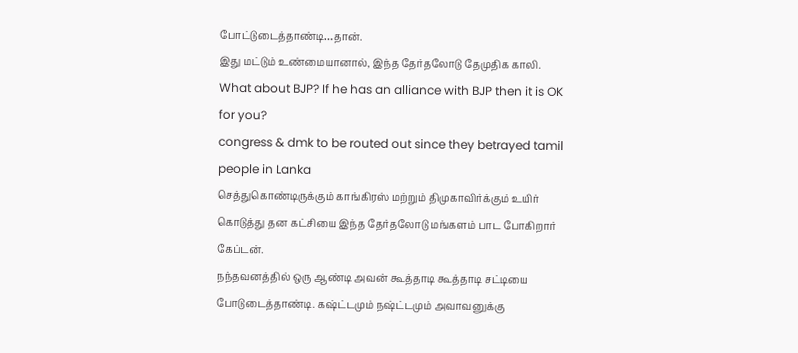போட்டுடைத்தாண்டி…தான்.
இது மட்டும் உண்மையானால், இந்த தேர்தலோடு தேமுதிக காலி.
What about BJP? If he has an alliance with BJP then it is OK for you?
congress & dmk to be routed out since they betrayed tamil people in Lanka
செத்துகொண்டிருக்கும் காங்கிரஸ் மற்றும் திமுகாவிர்க்கும் உயிர் கொடுத்து தன கட்சியை இந்த தேர்தலோடு மங்களம் பாட போகிறார் கேப்டன்.
நந்தவனத்தில் ஒரு ஆண்டி அவன் கூத்தாடி கூத்தாடி சட்டியை போடுடைத்தாண்டி. கஷ்ட்டமும் நஷ்ட்டமும் அவாவனுக்கு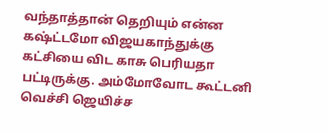வந்தாத்தான் தெறியும் என்ன கஷ்ட்டமோ விஜயகாந்துக்கு கட்சியை விட காசு பெரியதா பட்டிருக்கு. அம்மோவோட கூட்டனி வெச்சி ஜெயிச்ச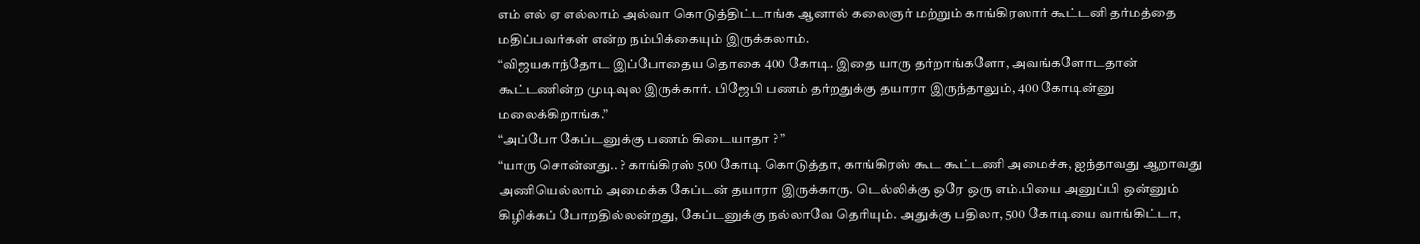எம் எல் ஏ எல்லாம் அல்வா கொடுத்திட்டாங்க ஆனால் கலைஞர் மற்றும் காங்கிரஸார் கூட்டனி தர்மத்தை மதிப்பவர்கள் என்ற நம்பிக்கையும் இருக்கலாம்.
“விஜயகாந்தோட இப்போதைய தொகை 400 கோடி. இதை யாரு தர்றாங்களோ, அவங்களோடதான் கூட்டணின்ற முடிவுல இருக்கார். பிஜேபி பணம் தர்றதுக்கு தயாரா இருந்தாலும், 400 கோடின்னு மலைக்கிறாங்க.”
“அப்போ கேப்டனுக்கு பணம் கிடையாதா ? ”
“யாரு சொன்னது.. ? காங்கிரஸ் 500 கோடி கொடுத்தா, காங்கிரஸ் கூட கூட்டணி அமைச்சு, ஐந்தாவது ஆறாவது அணியெல்லாம் அமைக்க கேப்டன் தயாரா இருக்காரு. டெல்லிக்கு ஒரே ஒரு எம்.பியை அனுப்பி ஒன்னும் கிழிக்கப் போறதில்லன்றது, கேப்டனுக்கு நல்லாவே தெரியும். அதுக்கு பதிலா, 500 கோடியை வாங்கிட்டா,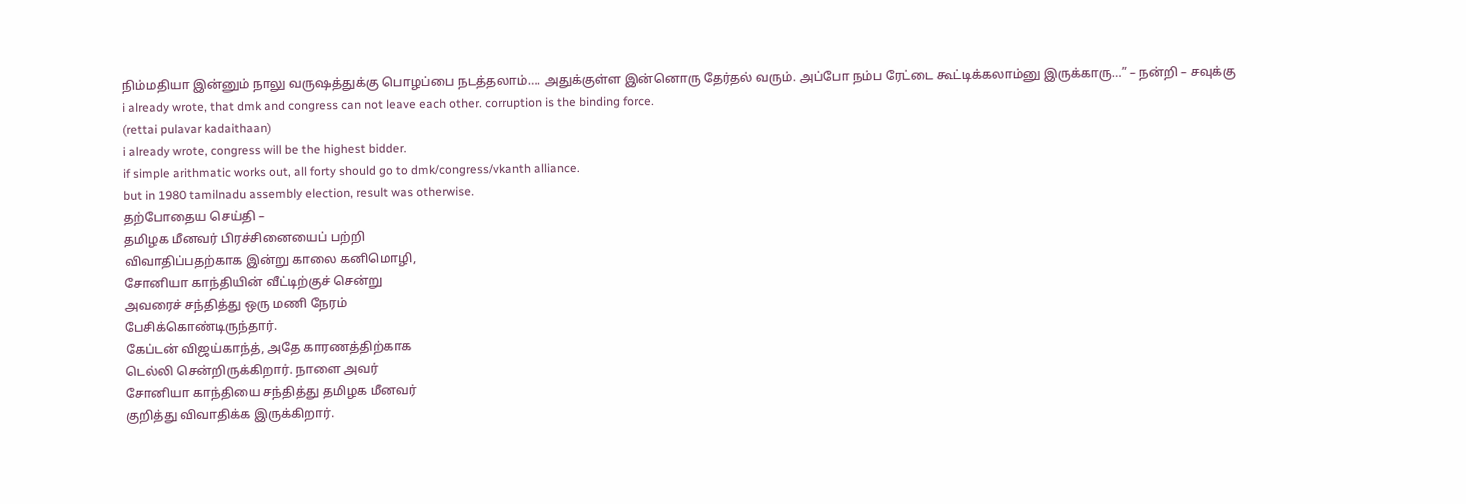நிம்மதியா இன்னும் நாலு வருஷத்துக்கு பொழப்பை நடத்தலாம்…. அதுக்குள்ள இன்னொரு தேர்தல் வரும். அப்போ நம்ப ரேட்டை கூட்டிக்கலாம்னு இருக்காரு…” – நன்றி – சவுக்கு
i already wrote, that dmk and congress can not leave each other. corruption is the binding force.
(rettai pulavar kadaithaan)
i already wrote, congress will be the highest bidder.
if simple arithmatic works out, all forty should go to dmk/congress/vkanth alliance.
but in 1980 tamilnadu assembly election, result was otherwise.
தற்போதைய செய்தி –
தமிழக மீனவர் பிரச்சினையைப் பற்றி
விவாதிப்பதற்காக இன்று காலை கனிமொழி,
சோனியா காந்தியின் வீட்டிற்குச் சென்று
அவரைச் சந்தித்து ஒரு மணி நேரம்
பேசிக்கொண்டிருந்தார்.
கேப்டன் விஜய்காந்த், அதே காரணத்திற்காக
டெல்லி சென்றிருக்கிறார். நாளை அவர்
சோனியா காந்தியை சந்தித்து தமிழக மீனவர்
குறித்து விவாதிக்க இருக்கிறார்.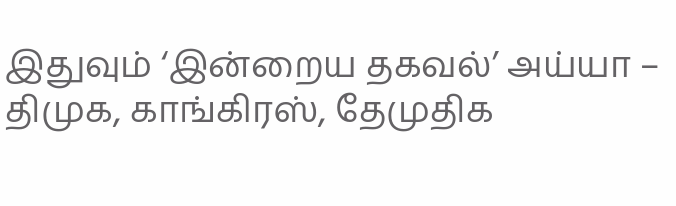இதுவும் ‘இன்றைய தகவல்’ அய்யா –
திமுக, காங்கிரஸ், தேமுதிக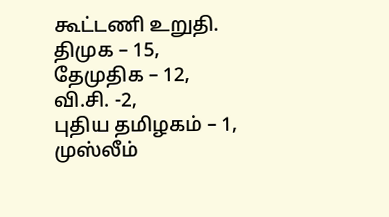கூட்டணி உறுதி.
திமுக – 15,
தேமுதிக – 12,
வி.சி. -2,
புதிய தமிழகம் – 1,
முஸ்லீம்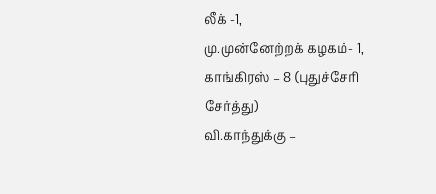லீக் -1,
மு.முன்னேற்றக் கழகம்- 1,
காங்கிரஸ் – 8 (புதுச்சேரி சேர்த்து)
வி.காந்துக்கு –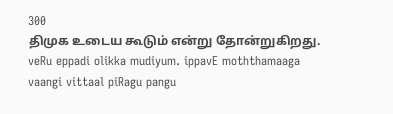300
திமுக உடைய கூடும் என்று தோன்றுகிறது.
veRu eppadi olikka mudiyum. ippavE moththamaaga vaangi vittaal piRagu pangu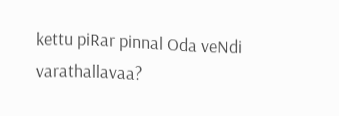kettu piRar pinnal Oda veNdi varathallavaa?